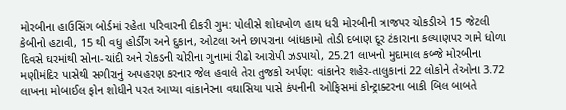મોરબીના હાઉસિંગ બોર્ડમાં રહેતા પરિવારની દીકરી ગુમ: પોલીસે શોધખોળ હાથ ધરી મોરબીની ત્રાજપર ચોકડીએ 15 જેટલી કેબીનો હટાવી, 15 થી વધુ હોર્ડીંગ અને દુકાન, ઓટલા અને છાપરાના બાંધકામો તોડી દબાણ દૂર ટંકારાના કલ્યાણપર ગામે ધોળા દિવસે ઘરમાંથી સોના-ચાંદી અને રોકડની ચોરીના ગુનામાં રીઢો આરોપી ઝડપાયો, 25.21 લાખનો મુદામાલ કબ્જે મોરબીના મણીમંદિર પાસેથી સગીરાનું અપહરણ કરનાર જેલ હવાલે તેરા તુજકો અર્પણ: વાંકાનેર શહેર-તાલુકાનાં 22 લોકોને તેઓના 3.72 લાખના મોબાઈલ ફોન શોધીને પરત આપ્યા વાંકાનેરના વઘાસિયા પાસે કંપનીની ઓફિસમાં કોન્ટ્રાક્ટરના બાકી બિલ બાબતે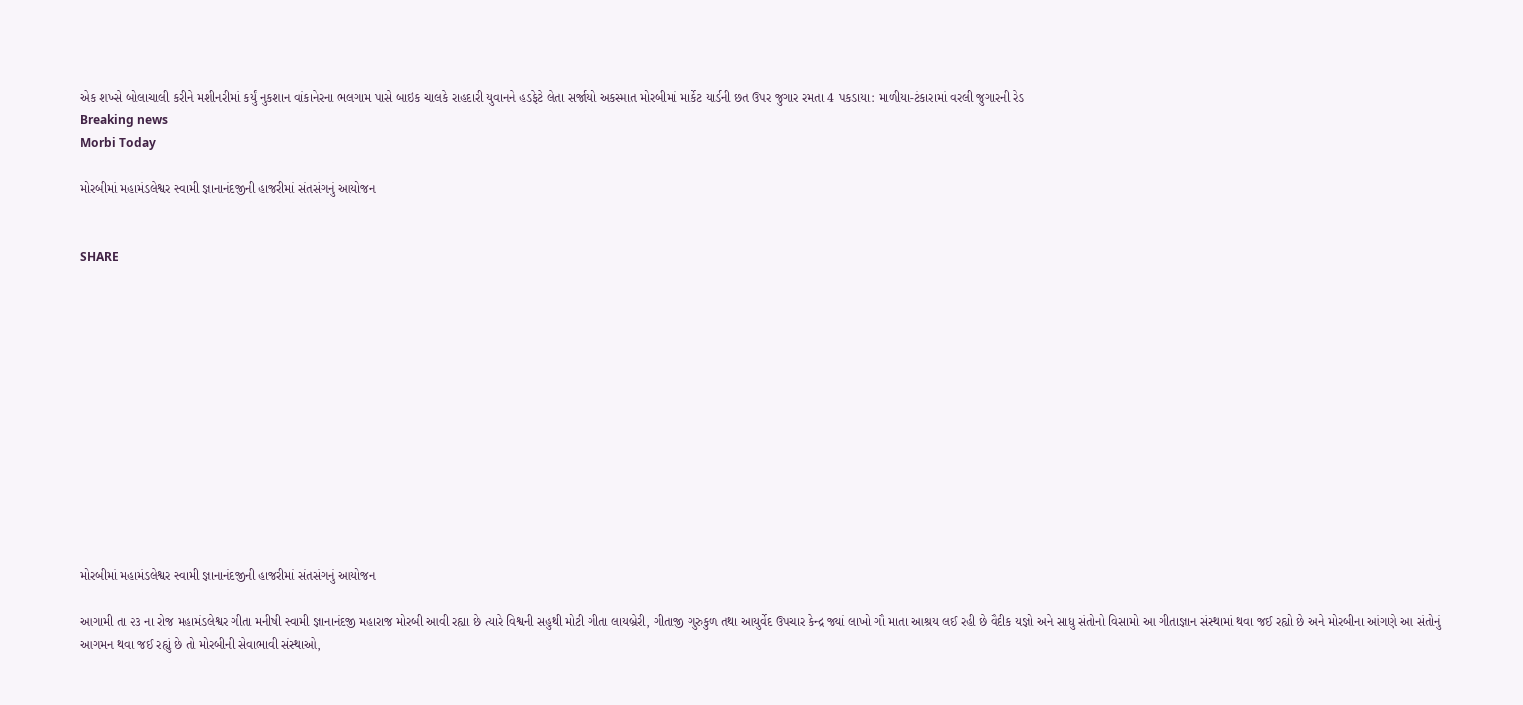એક શખ્સે બોલાચાલી કરીને મશીનરીમાં કર્યું નુકશાન વાંકાનેરના ભલગામ પાસે બાઇક ચાલકે રાહદારી યુવાનને હડફેટે લેતા સર્જાયો અકસ્માત મોરબીમાં માર્કેટ યાર્ડની છત ઉપર જુગાર રમતા 4 પકડાયા: માળીયા-ટંકારામાં વરલી જુગારની રેડ
Breaking news
Morbi Today

મોરબીમાં મહામંડલેશ્વર સ્વામી જ્ઞાનાનંદજીની હાજરીમાં સંતસંગનું આયોજન


SHARE













મોરબીમાં મહામંડલેશ્વર સ્વામી જ્ઞાનાનંદજીની હાજરીમાં સંતસંગનું આયોજન

આગામી તા ૨૩ ના રોજ મહામંડલેશ્વર ગીતા મનીષી સ્વામી જ્ઞાનાનંદજી મહારાજ મોરબી આવી રહ્યા છે ત્યારે વિશ્વની સહુથી મોટી ગીતા લાયબ્રેરી, ગીતાજી ગુરુકુળ તથા આયુર્વેદ ઉપચાર કેન્દ્ર જ્યાં લાખો ગૌ માતા આશ્રય લઈ રહી છે વૈદીક યજ્ઞો અને સાધુ સંતોનો વિસામો આ ગીતાજ્ઞાન સંસ્થામાં થવા જઈ રહ્યો છે અને મોરબીના આંગણે આ સંતોનું આગમન થવા જઈ રહ્યું છે તો મોરબીની સેવાભાવી સંસ્થાઓ,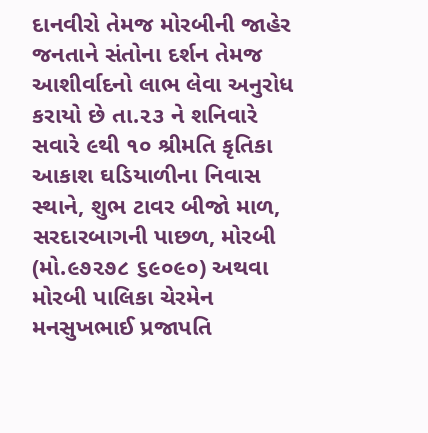દાનવીરો તેમજ મોરબીની જાહેર જનતાને સંતોના દર્શન તેમજ આશીર્વાદનો લાભ લેવા અનુરોધ કરાયો છે તા.૨૩ ને શનિવારે સવારે ૯થી ૧૦ શ્રીમતિ કૃતિકા આકાશ ઘડિયાળીના નિવાસ સ્થાને, શુભ ટાવર બીજો માળ, સરદારબાગની પાછળ, મોરબી (મો.૯૭૨૭૮ ૬૯૦૯૦) અથવા મોરબી પાલિકા ચેરમેન મનસુખભાઈ પ્રજાપતિ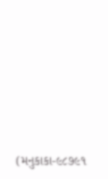(મનુકાકા-૯૮૭૯૧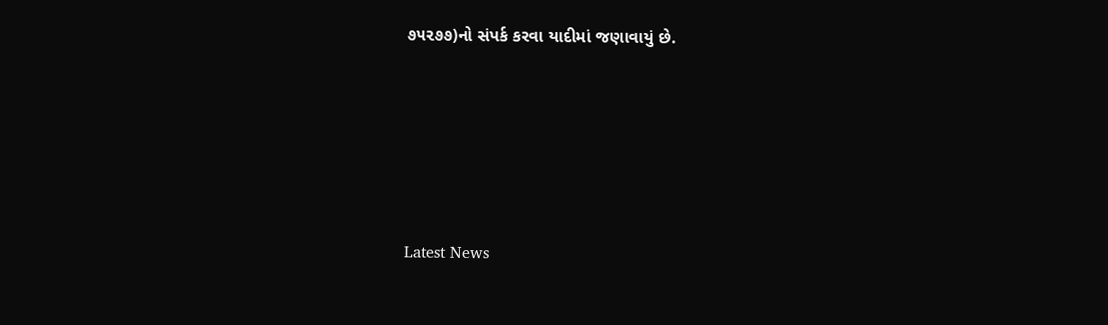૭૫૨૭૭)નો સંપર્ક કરવા યાદીમાં જણાવાયું છે.








Latest News